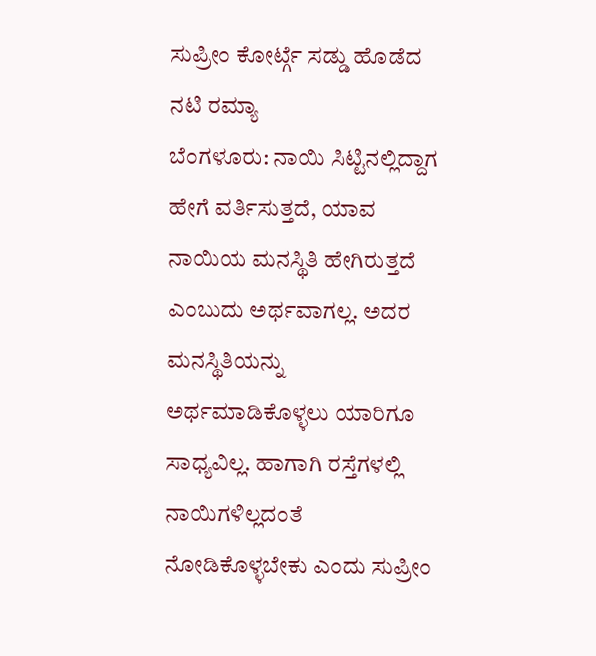ಸುಪ್ರೀಂ ಕೋರ್ಟ್ಗೆ ಸಡ್ಡು ಹೊಡೆದ ನಟಿ ರಮ್ಯಾ
ಬೆಂಗಳೂರು: ನಾಯಿ ಸಿಟ್ಟಿನಲ್ಲಿದ್ದಾಗ ಹೇಗೆ ವರ್ತಿಸುತ್ತದೆ, ಯಾವ ನಾಯಿಯ ಮನಸ್ಥಿತಿ ಹೇಗಿರುತ್ತದೆ ಎಂಬುದು ಅರ್ಥವಾಗಲ್ಲ. ಅದರ ಮನಸ್ಥಿತಿಯನ್ನು ಅರ್ಥಮಾಡಿಕೊಳ್ಳಲು ಯಾರಿಗೂ ಸಾಧ್ಯವಿಲ್ಲ. ಹಾಗಾಗಿ ರಸ್ತೆಗಳಲ್ಲಿ ನಾಯಿಗಳಿಲ್ಲದಂತೆ ನೋಡಿಕೊಳ್ಳಬೇಕು ಎಂದು ಸುಪ್ರೀಂ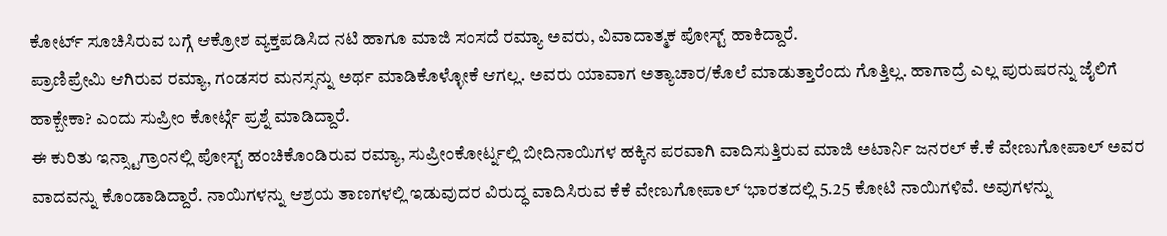ಕೋರ್ಟ್ ಸೂಚಿಸಿರುವ ಬಗ್ಗೆ ಆಕ್ರೋಶ ವ್ಯಕ್ತಪಡಿಸಿದ ನಟಿ ಹಾಗೂ ಮಾಜಿ ಸಂಸದೆ ರಮ್ಯಾ ಅವರು, ವಿವಾದಾತ್ಮಕ ಪೋಸ್ಟ್ ಹಾಕಿದ್ದಾರೆ.
ಪ್ರಾಣಿಪ್ರೇಮಿ ಆಗಿರುವ ರಮ್ಯಾ, ಗಂಡಸರ ಮನಸ್ಸನ್ನು ಅರ್ಥ ಮಾಡಿಕೊಳ್ಳೋಕೆ ಆಗಲ್ಲ. ಅವರು ಯಾವಾಗ ಅತ್ಯಾಚಾರ/ಕೊಲೆ ಮಾಡುತ್ತಾರೆಂದು ಗೊತ್ತಿಲ್ಲ. ಹಾಗಾದ್ರೆ ಎಲ್ಲ ಪುರುಷರನ್ನು ಜೈಲಿಗೆ ಹಾಕ್ಬೇಕಾ? ಎಂದು ಸುಪ್ರೀಂ ಕೋರ್ಟ್ಗೆ ಪ್ರಶ್ನೆ ಮಾಡಿದ್ದಾರೆ.
ಈ ಕುರಿತು ಇನ್ಸ್ಟಾಗ್ರಾಂನಲ್ಲಿ ಪೋಸ್ಟ್ ಹಂಚಿಕೊಂಡಿರುವ ರಮ್ಯಾ, ಸುಪ್ರೀಂಕೋರ್ಟ್ನಲ್ಲಿ ಬೀದಿನಾಯಿಗಳ ಹಕ್ಕಿನ ಪರವಾಗಿ ವಾದಿಸುತ್ತಿರುವ ಮಾಜಿ ಅಟಾರ್ನಿ ಜನರಲ್ ಕೆ.ಕೆ ವೇಣುಗೋಪಾಲ್ ಅವರ ವಾದವನ್ನು ಕೊಂಡಾಡಿದ್ದಾರೆ. ನಾಯಿಗಳನ್ನು ಆಶ್ರಯ ತಾಣಗಳಲ್ಲಿ ಇಡುವುದರ ವಿರುದ್ಧ ವಾದಿಸಿರುವ ಕೆಕೆ ವೇಣುಗೋಪಾಲ್ ‘ಭಾರತದಲ್ಲಿ 5.25 ಕೋಟಿ ನಾಯಿಗಳಿವೆ. ಅವುಗಳನ್ನು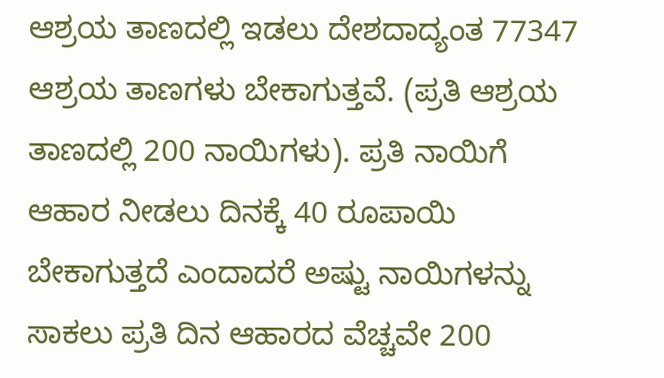ಆಶ್ರಯ ತಾಣದಲ್ಲಿ ಇಡಲು ದೇಶದಾದ್ಯಂತ 77347 ಆಶ್ರಯ ತಾಣಗಳು ಬೇಕಾಗುತ್ತವೆ. (ಪ್ರತಿ ಆಶ್ರಯ ತಾಣದಲ್ಲಿ 200 ನಾಯಿಗಳು). ಪ್ರತಿ ನಾಯಿಗೆ ಆಹಾರ ನೀಡಲು ದಿನಕ್ಕೆ 40 ರೂಪಾಯಿ ಬೇಕಾಗುತ್ತದೆ ಎಂದಾದರೆ ಅಷ್ಟು ನಾಯಿಗಳನ್ನು ಸಾಕಲು ಪ್ರತಿ ದಿನ ಆಹಾರದ ವೆಚ್ಚವೇ 200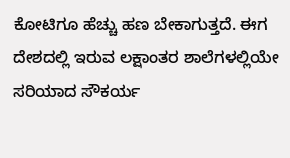ಕೋಟಿಗೂ ಹೆಚ್ಚು ಹಣ ಬೇಕಾಗುತ್ತದೆ. ಈಗ ದೇಶದಲ್ಲಿ ಇರುವ ಲಕ್ಷಾಂತರ ಶಾಲೆಗಳಲ್ಲಿಯೇ ಸರಿಯಾದ ಸೌಕರ್ಯ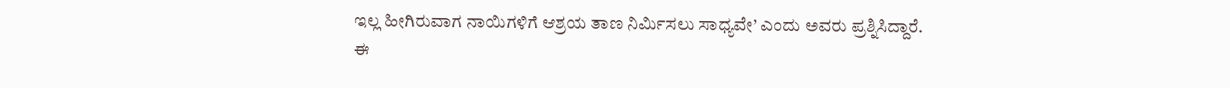ಇಲ್ಲ ಹೀಗಿರುವಾಗ ನಾಯಿಗಳಿಗೆ ಆಶ್ರಯ ತಾಣ ನಿರ್ಮಿಸಲು ಸಾಧ್ಯವೇ’ ಎಂದು ಅವರು ಪ್ರಶ್ನಿಸಿದ್ದಾರೆ.
ಈ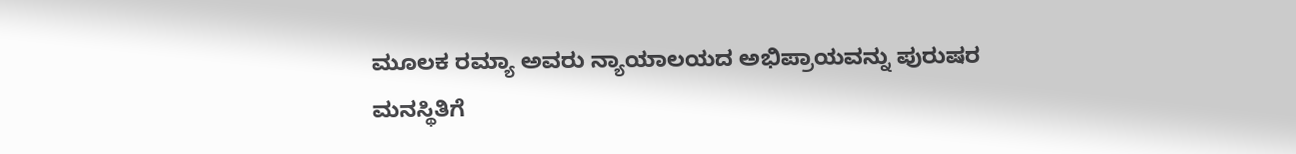ಮೂಲಕ ರಮ್ಯಾ ಅವರು ನ್ಯಾಯಾಲಯದ ಅಭಿಪ್ರಾಯವನ್ನು ಪುರುಷರ ಮನಸ್ಥಿತಿಗೆ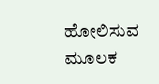ಹೋಲಿಸುವ ಮೂಲಕ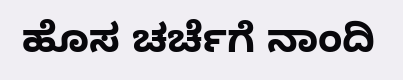ಹೊಸ ಚರ್ಚೆಗೆ ನಾಂದಿ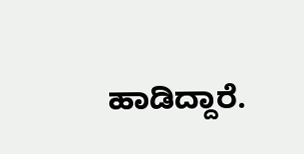ಹಾಡಿದ್ದಾರೆ.